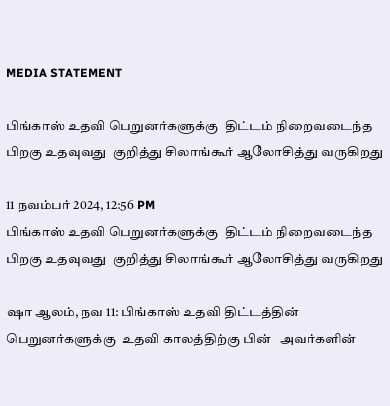MEDIA STATEMENT

பிங்காஸ் உதவி பெறுனர்களுக்கு  திட்டம் நிறைவடைந்த பிறகு உதவுவது  குறித்து சிலாங்கூர் ஆலோசித்து வருகிறது

11 நவம்பர் 2024, 12:56 PM
பிங்காஸ் உதவி பெறுனர்களுக்கு  திட்டம் நிறைவடைந்த பிறகு உதவுவது  குறித்து சிலாங்கூர் ஆலோசித்து வருகிறது

ஷா ஆலம், நவ 11: பிங்காஸ் உதவி திட்டத்தின்  பெறுனர்களுக்கு  உதவி காலத்திற்கு பின்   அவர்களின்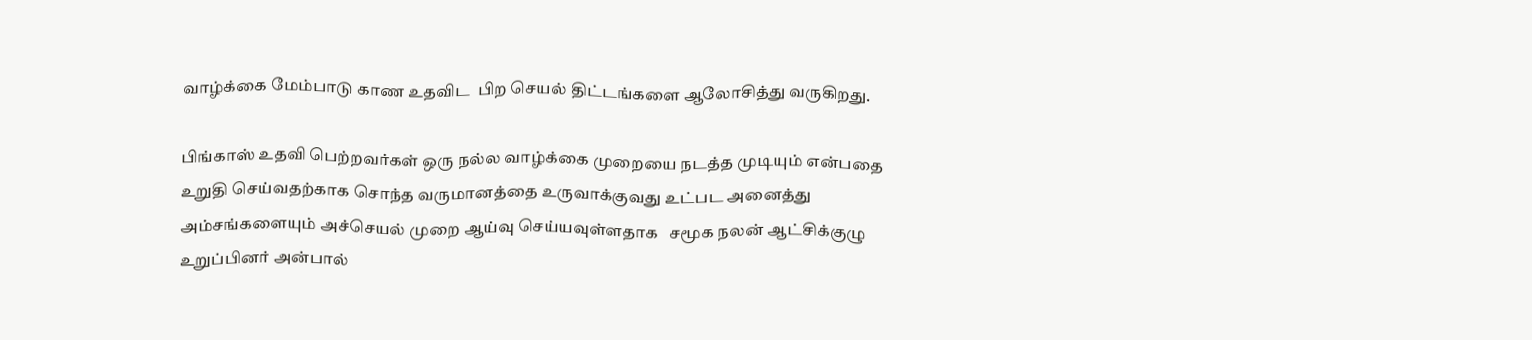வாழ்க்கை மேம்பாடு காண உதவிட  பிற செயல் திட்டங்களை ஆலோசித்து வருகிறது.

பிங்காஸ் உதவி பெற்றவர்கள் ஒரு நல்ல வாழ்க்கை முறையை நடத்த முடியும் என்பதை உறுதி செய்வதற்காக சொந்த வருமானத்தை உருவாக்குவது உட்பட அனைத்து அம்சங்களையும் அச்செயல் முறை ஆய்வு செய்யவுள்ளதாக   சமூக நலன் ஆட்சிக்குழு உறுப்பினர் அன்பால்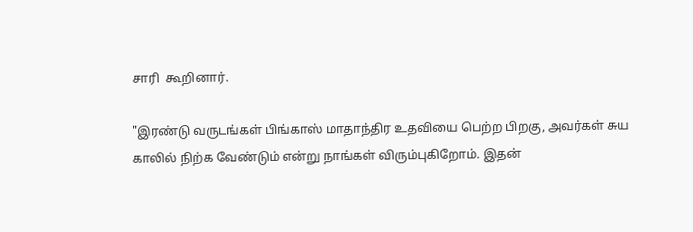சாரி  கூறினார்.

"இரண்டு வருடங்கள் பிங்காஸ் மாதாந்திர உதவியை பெற்ற பிறகு, அவர்கள் சுய காலில் நிற்க வேண்டும் என்று நாங்கள் விரும்புகிறோம். இதன்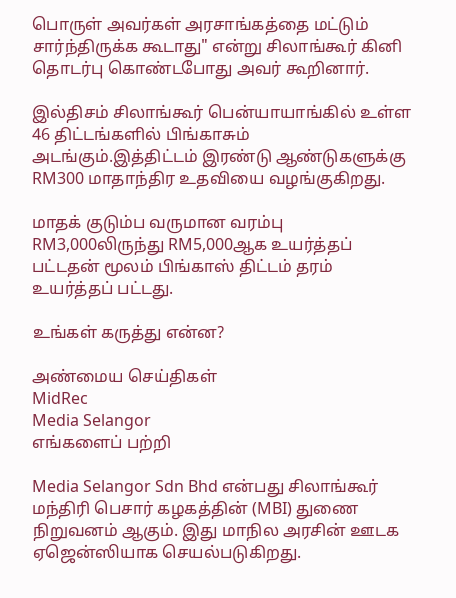பொருள் அவர்கள் அரசாங்கத்தை மட்டும் சார்ந்திருக்க கூடாது" என்று சிலாங்கூர் கினி தொடர்பு கொண்டபோது அவர் கூறினார்.

இல்திசம் சிலாங்கூர் பென்யாயாங்கில் உள்ள 46 திட்டங்களில் பிங்காசும் அடங்கும்.இத்திட்டம் இரண்டு ஆண்டுகளுக்கு RM300 மாதாந்திர உதவியை வழங்குகிறது.

மாதக் குடும்ப வருமான வரம்பு RM3,000லிருந்து RM5,000ஆக உயர்த்தப் பட்டதன் மூலம் பிங்காஸ் திட்டம் தரம் உயர்த்தப் பட்டது.

உங்கள் கருத்து என்ன?

அண்மைய செய்திகள்
MidRec
Media Selangor
எங்களைப் பற்றி

Media Selangor Sdn Bhd என்பது சிலாங்கூர் மந்திரி பெசார் கழகத்தின் (MBI) துணை நிறுவனம் ஆகும். இது மாநில அரசின் ஊடக ஏஜென்ஸியாக செயல்படுகிறது.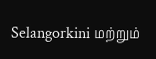Selangorkini மற்றும்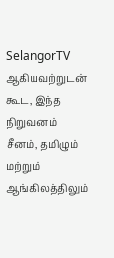SelangorTV ஆகியவற்றுடன் கூட, இந்த நிறுவனம் சீனம், தமிழும் மற்றும் ஆங்கிலத்திலும்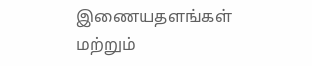இணையதளங்கள் மற்றும்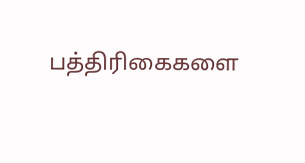பத்திரிகைகளை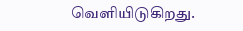வெளியிடுகிறது.